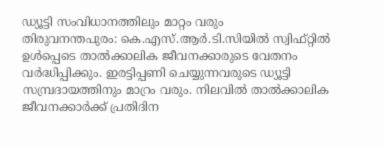ഡ്യൂട്ടി സംവിധാനത്തിലും മാറ്റം വരും
തിരുവനന്തപുരം: കെ.എസ്.ആർ.ടി.സിയിൽ സ്വിഫ്റ്റിൽ ഉൾപ്പെടെ താൽക്കാലിക ജീവനക്കാരുടെ വേതനം
വർദ്ധിപ്പിക്കും. ഇരട്ടിപ്പണി ചെയ്യുന്നവരുടെ ഡ്യൂട്ടി സമ്പ്രദായത്തിനും മാറ്രം വരും. നിലവിൽ താൽക്കാലിക ജീവനക്കാർക്ക് പ്രതിദിന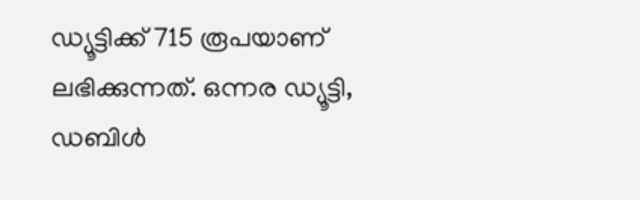ഡ്യൂട്ടിക്ക് 715 രൂപയാണ് ലഭിക്കുന്നത്. ഒന്നര ഡ്യൂട്ടി, ഡബിൾ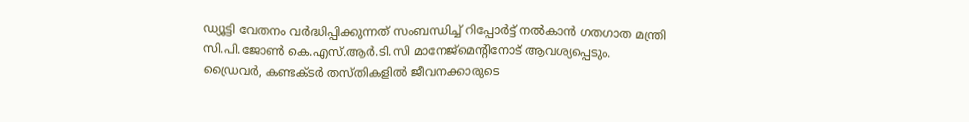ഡ്യൂട്ടി വേതനം വർദ്ധിപ്പിക്കുന്നത് സംബന്ധിച്ച് റിപ്പോർട്ട് നൽകാൻ ഗതഗാത മന്ത്രി സി.പി.ജോൺ കെ.എസ്.ആർ.ടി.സി മാനേജ്മെന്റിനോട് ആവശ്യപ്പെടും.
ഡ്രൈവർ, കണ്ടക്ടർ തസ്തികളിൽ ജീവനക്കാരുടെ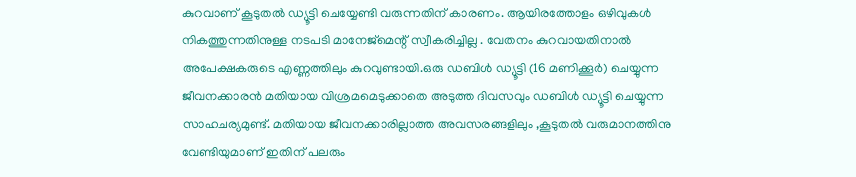കുറവാണ് കൂടുതൽ ഡ്യൂട്ടി ചെയ്യേണ്ടി വരുന്നതിന് കാരണം. ആയിരത്തോളം ഒഴിവുകൾ നികത്തുന്നതിനുള്ള നടപടി മാനേജ്മെന്റ് സ്വീകരിച്ചില്ല . വേതനം കുറവായതിനാൽ അപേക്ഷകരുടെ എണ്ണത്തിലും കുറവുണ്ടായി.ഒരു ഡബിൾ ഡ്യൂട്ടി (16 മണിക്കൂർ) ചെയ്യുന്ന ജീവനക്കാരൻ മതിയായ വിശ്രമമെടുക്കാതെ അടുത്ത ദിവസവും ഡബിൾ ഡ്യൂട്ടി ചെയ്യുന്ന സാഹചര്യമുണ്ട്. മതിയായ ജീവനക്കാരില്ലാത്ത അവസരങ്ങളിലും ,കൂടുതൽ വരുമാനത്തിനു വേണ്ടിയുമാണ് ഇതിന് പലരും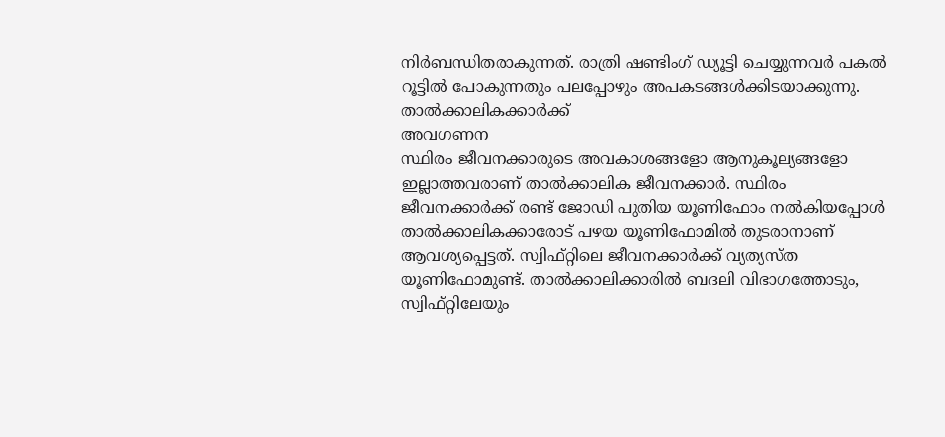നിർബന്ധിതരാകുന്നത്. രാത്രി ഷണ്ടിംഗ് ഡ്യൂട്ടി ചെയ്യുന്നവർ പകൽ റൂട്ടിൽ പോകുന്നതും പലപ്പോഴും അപകടങ്ങൾക്കിടയാക്കുന്നു.
താൽക്കാലികക്കാർക്ക്
അവഗണന
സ്ഥിരം ജീവനക്കാരുടെ അവകാശങ്ങളോ ആനുകൂല്യങ്ങളോ ഇല്ലാത്തവരാണ് താൽക്കാലിക ജീവനക്കാർ. സ്ഥിരം ജീവനക്കാർക്ക് രണ്ട് ജോഡി പുതിയ യൂണിഫോം നൽകിയപ്പോൾ താൽക്കാലികക്കാരോട് പഴയ യൂണിഫോമിൽ തുടരാനാണ് ആവശ്യപ്പെട്ടത്. സ്വിഫ്റ്റിലെ ജീവനക്കാർക്ക് വ്യത്യസ്ത യൂണിഫോമുണ്ട്. താൽക്കാലിക്കാരിൽ ബദലി വിഭാഗത്തോടും, സ്വിഫ്റ്റിലേയും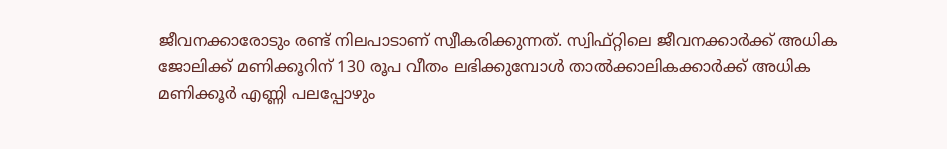ജീവനക്കാരോടും രണ്ട് നിലപാടാണ് സ്വീകരിക്കുന്നത്. സ്വിഫ്റ്റിലെ ജീവനക്കാർക്ക് അധിക ജോലിക്ക് മണിക്കൂറിന് 130 രൂപ വീതം ലഭിക്കുമ്പോൾ താൽക്കാലികക്കാർക്ക് അധിക മണിക്കൂർ എണ്ണി പലപ്പോഴും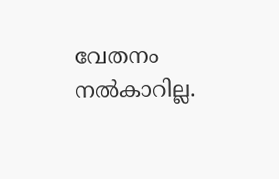വേതനം നൽകാറില്ല.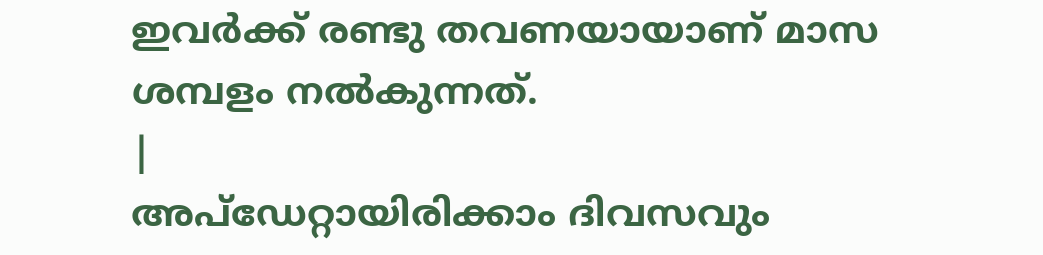ഇവർക്ക് രണ്ടു തവണയായാണ് മാസ ശമ്പളം നൽകുന്നത്.
|
അപ്ഡേറ്റായിരിക്കാം ദിവസവും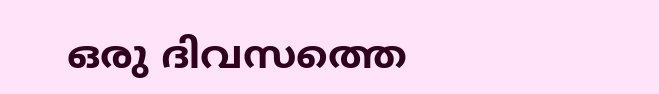ഒരു ദിവസത്തെ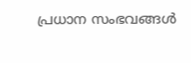പ്രധാന സംഭവങ്ങൾ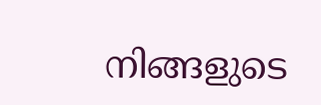നിങ്ങളുടെ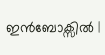ഇൻബോക്സിൽ |